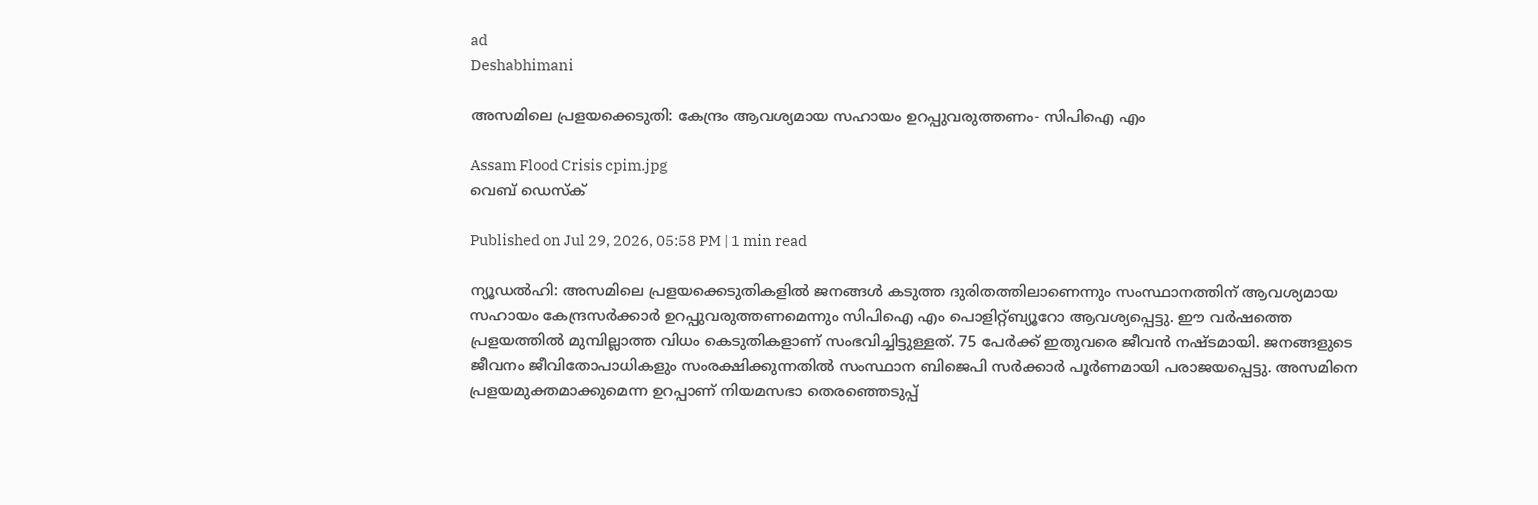ad
Deshabhimani

അസമിലെ പ്രളയക്കെടുതി: കേന്ദ്രം ആവശ്യമായ സഹായം ഉറപ്പുവരുത്തണം- സിപിഐ എം

Assam Flood Crisis cpim.jpg
വെബ് ഡെസ്ക്

Published on Jul 29, 2026, 05:58 PM | 1 min read

ന്യൂഡൽഹി: അസമിലെ പ്രളയക്കെടുതികളിൽ ജനങ്ങൾ കടുത്ത ദുരിതത്തിലാണെന്നും സംസ്ഥാനത്തിന്‌ ആവശ്യമായ സഹായം കേന്ദ്രസർക്കാർ ഉറപ്പുവരുത്തണമെന്നും സിപിഐ എം പൊളിറ്റ്‌ബ്യൂറോ ആവശ്യപ്പെട്ടു. ഇ‍ൗ വർഷത്തെ പ്രളയത്തിൽ മുമ്പില്ലാത്ത വിധം കെടുതികളാണ്‌ സംഭവിച്ചിട്ടുള്ളത്‌. 75 പേർക്ക് ഇതുവരെ ജീവൻ നഷ്ടമായി. ജനങ്ങളുടെ ജീവനം ജീവിതോപാധികളും സംരക്ഷിക്കുന്നതിൽ സംസ്ഥാന ബിജെപി സർക്കാർ പൂർണമായി പരാജയപ്പെട്ടു. അസമിനെ പ്രളയമുക്തമാക്കുമെന്ന ഉറപ്പാണ്‌ നിയമസഭാ തെരഞ്ഞെടുപ്പ്‌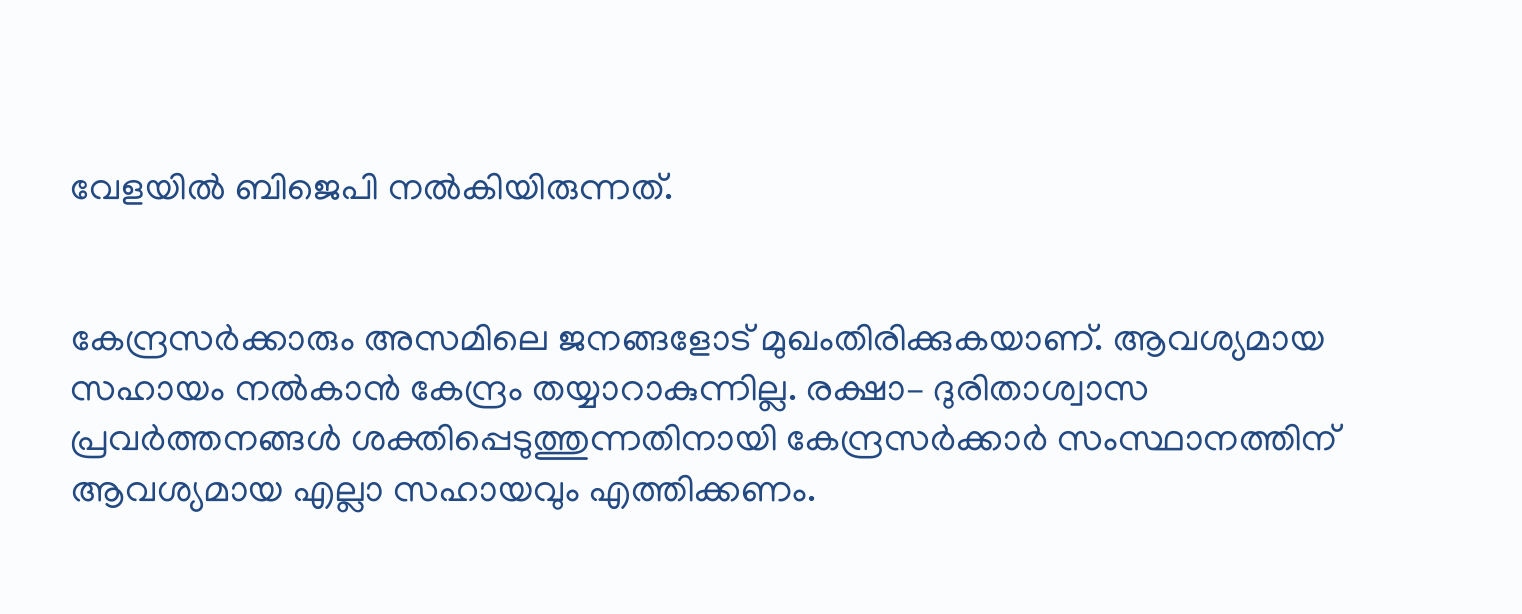വേളയിൽ ബിജെപി നൽകിയിരുന്നത്‌.


കേന്ദ്രസർക്കാരും അസമിലെ ജനങ്ങളോട്‌ മുഖംതിരിക്കുകയാണ്‌. ആവശ്യമായ സഹായം നൽകാൻ കേന്ദ്രം തയ്യാറാകുന്നില്ല. രക്ഷാ– ദുരിതാശ്വാസ പ്രവർത്തനങ്ങൾ ശക്തിപ്പെടുത്തുന്നതിനായി കേന്ദ്രസർക്കാർ സംസ്ഥാനത്തിന്‌ ആവശ്യമായ എല്ലാ സഹായവും എത്തിക്കണം.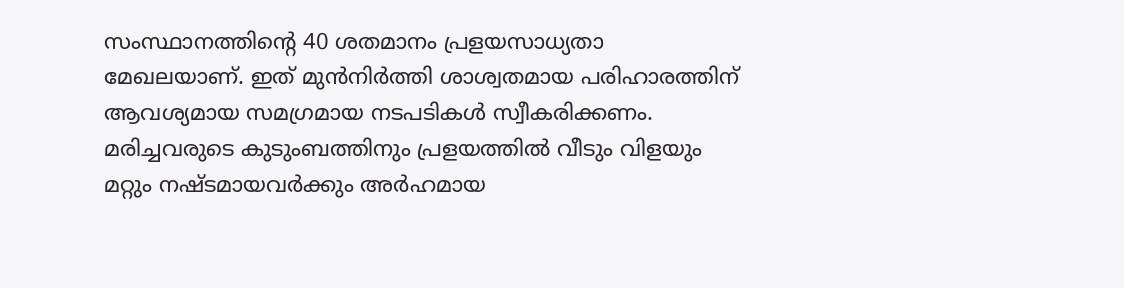സംസ്ഥാനത്തിന്റെ 40 ശതമാനം പ്രളയസാധ്യതാ മേഖലയാണ്‌. ഇത്‌ മുൻനിർത്തി ശാശ്വതമായ പരിഹാരത്തിന്‌ ആവശ്യമായ സമഗ്രമായ നടപടികൾ സ്വീകരിക്കണം. മരിച്ചവരുടെ കുടുംബത്തിനും പ്രളയത്തിൽ വീടും വിളയും മറ്റും നഷ്ടമായവർക്കും അർഹമായ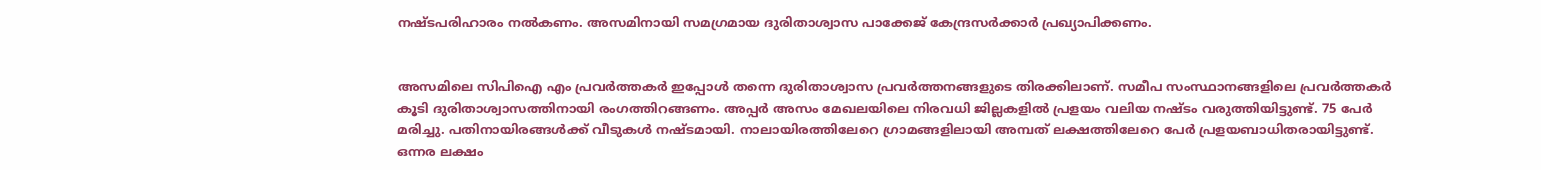നഷ്ടപരിഹാരം നൽകണം. അസമിനായി സമഗ്രമായ ദുരിതാശ്വാസ പാക്കേജ്‌ കേന്ദ്രസർക്കാർ പ്രഖ്യാപിക്കണം.


അസമിലെ സിപിഐ എം പ്രവർത്തകർ ഇപ്പോൾ തന്നെ ദുരിതാശ്വാസ പ്രവർത്തനങ്ങളുടെ തിരക്കിലാണ്‌. സമീപ സംസ്ഥാനങ്ങളിലെ പ്രവർത്തകർ കൂടി ദുരിതാശ്വാസത്തിനായി രംഗത്തിറങ്ങണം. അപ്പർ അസം മേഖലയിലെ നിരവധി ജില്ലകളിൽ പ്രളയം വലിയ നഷ്ടം വരുത്തിയിട്ടുണ്ട്‌. 75 പേർ മരിച്ചു. പതിനായിരങ്ങൾക്ക്‌ വീടുകൾ നഷ്ടമായി. നാലായിരത്തിലേറെ ഗ്രാമങ്ങളിലായി അമ്പത്‌ ലക്ഷത്തിലേറെ പേർ പ്രളയബാധിതരായിട്ടുണ്ട്‌. ഒന്നര ലക്ഷം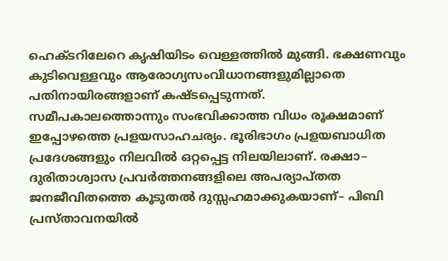ഹെക്ടറിലേറെ കൃഷിയിടം വെള്ളത്തിൽ മുങ്ങി. ഭക്ഷണവും കുടിവെള്ളവും ആരോഗ്യസംവിധാനങ്ങളുമില്ലാതെ പതിനായിരങ്ങളാണ്‌ കഷ്ടപ്പെടുന്നത്‌. സമീപകാലത്തൊന്നും സംഭവിക്കാത്ത വിധം രൂക്ഷമാണ്‌ ഇപ്പോഴത്തെ പ്രളയസാഹചര്യം. ഭൂരിഭാഗം പ്രളയബാധിത പ്രദേശങ്ങളും നിലവിൽ ഒറ്റപ്പെട്ട നിലയിലാണ്‌. രക്ഷാ– ദുരിതാശ്വാസ പ്രവർത്തനങ്ങളിലെ അപര്യാപ്‌തത ജനജീവിതത്തെ കൂടുതൽ ദുസ്സഹമാക്കുകയാണ്‌– പിബി പ്രസ്‌താവനയിൽ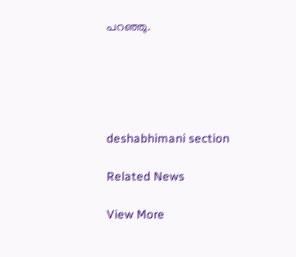പറഞ്ഞു.





deshabhimani section

Related News

View More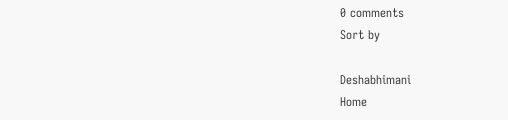0 comments
Sort by

Deshabhimani
Home